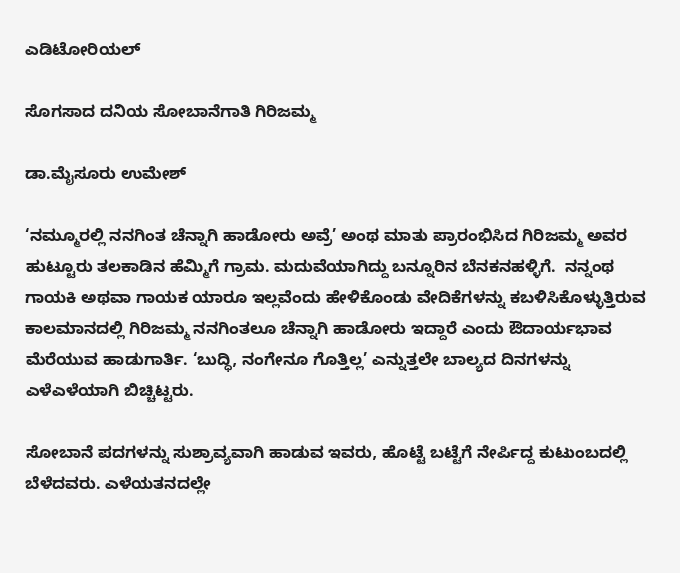ಎಡಿಟೋರಿಯಲ್

ಸೊಗಸಾದ ದನಿಯ ಸೋಬಾನೆಗಾತಿ ಗಿರಿಜಮ್ಮ

ಡಾ.ಮೈಸೂರು ಉಮೇಶ್

‘ನಮ್ಮೂರಲ್ಲಿ ನನಗಿಂತ ಚೆನ್ನಾಗಿ ಹಾಡೋರು ಅವ್ರೆ’ ಅಂಥ ಮಾತು ಪ್ರಾರಂಭಿಸಿದ ಗಿರಿಜಮ್ಮ ಅವರ ಹುಟ್ಟೂರು ತಲಕಾಡಿನ ಹೆಮ್ಮಿಗೆ ಗ್ರಾಮ. ಮದುವೆಯಾಗಿದ್ದು ಬನ್ನೂರಿನ ಬೆನಕನಹಳ್ಳಿಗೆ.  ನನ್ನಂಥ ಗಾಯಕಿ ಅಥವಾ ಗಾಯಕ ಯಾರೂ ಇಲ್ಲವೆಂದು ಹೇಳಿಕೊಂಡು ವೇದಿಕೆಗಳನ್ನು ಕಬಳಿಸಿಕೊಳ್ಳುತ್ತಿರುವ ಕಾಲಮಾನದಲ್ಲಿ ಗಿರಿಜಮ್ಮ ನನಗಿಂತಲೂ ಚೆನ್ನಾಗಿ ಹಾಡೋರು ಇದ್ದಾರೆ ಎಂದು ಔದಾರ್ಯಭಾವ ಮೆರೆಯುವ ಹಾಡುಗಾರ್ತಿ. ‘ಬುದ್ಧಿ, ನಂಗೇನೂ ಗೊತ್ತಿಲ್ಲ’ ಎನ್ನುತ್ತಲೇ ಬಾಲ್ಯದ ದಿನಗಳನ್ನು ಎಳೆಎಳೆಯಾಗಿ ಬಿಚ್ಚಿಟ್ಟರು.

ಸೋಬಾನೆ ಪದಗಳನ್ನು ಸುಶ್ರಾವ್ಯವಾಗಿ ಹಾಡುವ ಇವರು, ಹೊಟ್ಟೆ ಬಟ್ಟೆಗೆ ನೇರ್ಪಿದ್ದ ಕುಟುಂಬದಲ್ಲಿ ಬೆಳೆದವರು. ಎಳೆಯತನದಲ್ಲೇ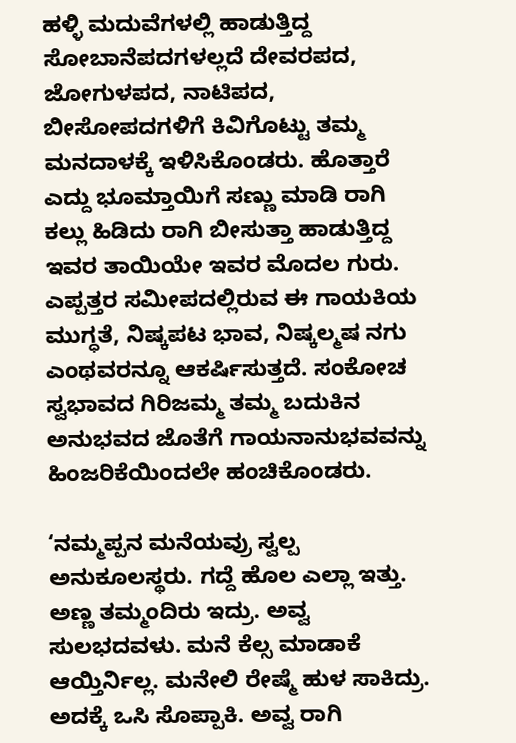ಹಳ್ಳಿ ಮದುವೆಗಳಲ್ಲಿ ಹಾಡುತ್ತಿದ್ದ ಸೋಬಾನೆಪದಗಳಲ್ಲದೆ ದೇವರಪದ, ಜೋಗುಳಪದ, ನಾಟಿಪದ, ಬೀಸೋಪದಗಳಿಗೆ ಕಿವಿಗೊಟ್ಟು ತಮ್ಮ ಮನದಾಳಕ್ಕೆ ಇಳಿಸಿಕೊಂಡರು. ಹೊತ್ತಾರೆ ಎದ್ದು ಭೂಮ್ತಾಯಿಗೆ ಸಣ್ಣು ಮಾಡಿ ರಾಗಿ ಕಲ್ಲು ಹಿಡಿದು ರಾಗಿ ಬೀಸುತ್ತಾ ಹಾಡುತ್ತಿದ್ದ ಇವರ ತಾಯಿಯೇ ಇವರ ಮೊದಲ ಗುರು. ಎಪ್ಪತ್ತರ ಸಮೀಪದಲ್ಲಿರುವ ಈ ಗಾಯಕಿಯ ಮುಗ್ಧತೆ, ನಿಷ್ಕಪಟ ಭಾವ, ನಿಷ್ಕಲ್ಮಷ ನಗು ಎಂಥವರನ್ನೂ ಆಕರ್ಷಿಸುತ್ತದೆ. ಸಂಕೋಚ ಸ್ವಭಾವದ ಗಿರಿಜಮ್ಮ ತಮ್ಮ ಬದುಕಿನ ಅನುಭವದ ಜೊತೆಗೆ ಗಾಯನಾನುಭವವನ್ನು ಹಿಂಜರಿಕೆಯಿಂದಲೇ ಹಂಚಿಕೊಂಡರು.

‘ನಮ್ಮಪ್ಪನ ಮನೆಯವ್ರು ಸ್ವಲ್ಪ ಅನುಕೂಲಸ್ಥರು. ಗದ್ದೆ ಹೊಲ ಎಲ್ಲಾ ಇತ್ತು. ಅಣ್ಣ ತಮ್ಮಂದಿರು ಇದ್ರು. ಅವ್ವ ಸುಲಭದವಳು. ಮನೆ ಕೆಲ್ಸ ಮಾಡಾಕೆ ಆಯ್ತಿರ್ನಿಲ್ಲ. ಮನೇಲಿ ರೇಷ್ಮೆ ಹುಳ ಸಾಕಿದ್ರು. ಅದಕ್ಕೆ ಒಸಿ ಸೊಪ್ಪಾಕಿ. ಅವ್ವ ರಾಗಿ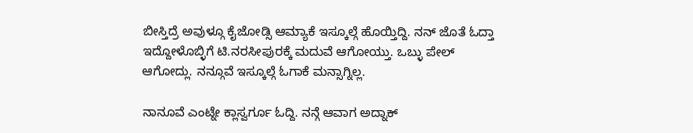ಬೀಸ್ತಿದ್ರೆ ಅವುಳ್ಗೂ ಕೈಜೋಡ್ಸಿ ಆಮ್ಯಾಕೆ ಇಸ್ಕೂಲ್ಗೆ ಹೊಯ್ತಿದ್ದಿ. ನನ್ ಜೊತೆ ಓದ್ತಾ ಇದ್ದೋಳೊಬ್ಳಿಗೆ ಟಿ.ನರಸೀಪುರಕ್ಕೆ ಮದುವೆ ಆಗೋಯ್ತು. ಒಬ್ಳು ಪೇಲ್ ಆಗೋದ್ಲು. ನನ್ಗೂವೆ ಇಸ್ಕೂಲ್ಗೆ ಓಗಾಕೆ ಮನ್ಸಾಗ್ನಿಲ್ಲ.

ನಾನೂವೆ ಎಂಟ್ನೇ ಕ್ಲಾಸ್ವರ್ಗೂ ಓದ್ದಿ. ನನ್ಗೆ ಆವಾಗ ಅದ್ನಾಕ್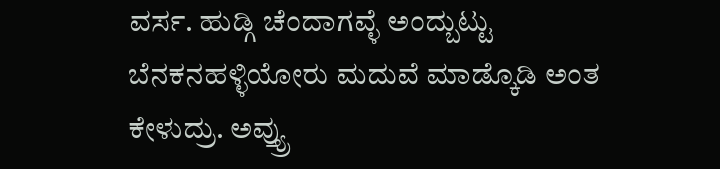ವರ್ಸ. ಹುಡ್ಗಿ ಚೆಂದಾಗವ್ಳೆ ಅಂದ್ಬುಟ್ಟು ಬೆನಕನಹಳ್ಳಿಯೋರು ಮದುವೆ ಮಾಡ್ಕೊಡಿ ಅಂತ ಕೇಳುದ್ರು. ಅವ್ತ್ಯ್ರು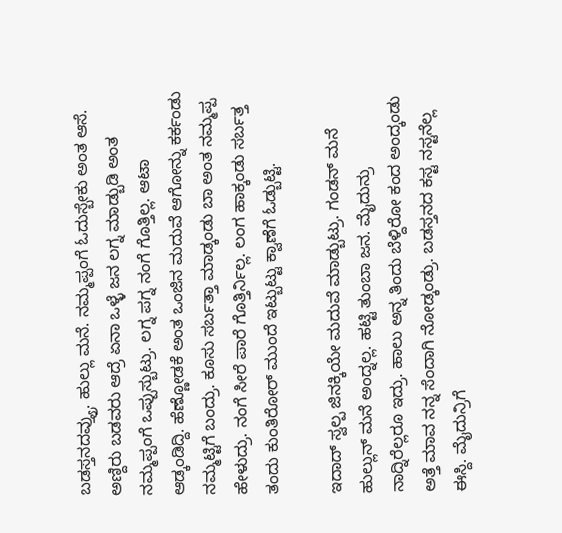ಬಡಸ್ತನದವ್ತ್ಯ್ರು. ಹುಲ್ಲು ಮನೆ. ನಮ್ಮಪ್ಪಂಗೆ ಓದುಸ್ಬೇಕು ಅಂತ ಆಸೆ. ಅಣ್ದಿರು ಬಡವರು ಆದ್ರೆ ಏನಾ ಒಳ್ಳೆ ಜನ ಲಗ್ನ ಮಾಡ್ಬುಡಿ ಅಂತ ನಮ್ಮಪ್ಪಂಗೆ ಒಪ್ಪುಸ್ಬುಟ್ರು. ಲಗ್ನ ಪಗ್ನ ನಂಗೆ ಗೊತ್ತಿಲ್ಲ. ಆಟಾ ಆಡ್ಕಂಡಿದ್ದಿ. ಹೆಣ್ಣೋಡಕೆ ಅಂತ ಒಂಜಿನ ಮದುವೆ ಆಗೋನ್ನು ಕರ್ಕಂಡು ನಮ್ಮಟ್ಟಿಗೆ ಬಂದ್ರು. ಕೂಸು ಸರ್ಬತ್ತಾ ಮಾಡ್ಕಂಡು ಬಾ ಅಂತ ನಮ್ಮಪ್ಪ ಹೇಳುದ್ರು. ನಂಗೆ ಸೀರೆ ಪಾರೆ ಗೊತ್ತಿರ್ನಿಲ್ಲ. ಲಂಗ ಹಾಕ್ಕಂಡು ಸರ್ಬತ್ತ ತಂದು ಕುಂತಿರೋರ್ ಮುಂದೆ ಇಟ್ಬುಟ್ಟು ಕ್ವಾಣೆಗೆ ಓಡ್ಬುಟ್ಟಿ.

ಇದಾದ್ ಸ್ವಲ್ಪ ಜಿನಕ್ಕಿಯೇ ಮದುವೆ ಮಾಡ್ಬುಟ್ರು. ಗಂಡನ್ ಮನೆ ಹುಲ್ಲುನ್ ಮನೆ ಅಂದ್ನಲ್ಲ. ಹಟ್ಟಿ ತುಂಬಾ ಜನ. ಮೈದುನ್ರು ನಾದ್ನಿರೆಲ್ಲರೂ ಇದ್ರು. ಹಾಲು ಅನ್ನ ತಿಂದು ಬೆಳ್ದಿರೋ ಕಂದ ಅಂದ್ಕಂಡು ಅತ್ತೆ ಮಾವ ನನ್ನ ಸೆಂದಾಗಿ ನೋಡ್ಕಂಡ್ರು. ಬಡಸ್ತನದ ಕಸ್ಟ ನಸ್ಟನೆಲ್ಲ ಈಸ್ದಿ. ಮೈದುನ್ರಿಗೆ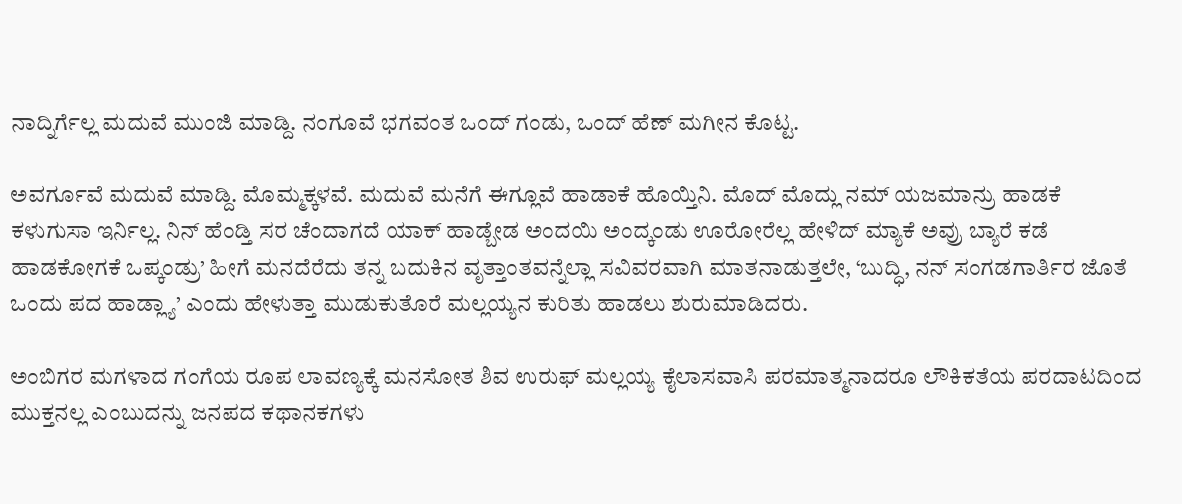ನಾದ್ನಿರ್ಗೆಲ್ಲ ಮದುವೆ ಮುಂಜಿ ಮಾಡ್ದಿ. ನಂಗೂವೆ ಭಗವಂತ ಒಂದ್ ಗಂಡು, ಒಂದ್ ಹೆಣ್ ಮಗೀನ ಕೊಟ್ಟ.

ಅವರ್ಗೂವೆ ಮದುವೆ ಮಾಡ್ದಿ. ಮೊಮ್ಮಕ್ಕಳವೆ. ಮದುವೆ ಮನೆಗೆ ಈಗ್ಲೂವೆ ಹಾಡಾಕೆ ಹೊಯ್ತಿನಿ. ಮೊದ್ ಮೊದ್ಲು ನಮ್ ಯಜಮಾನ್ರು ಹಾಡಕೆ ಕಳುಗುಸಾ ಇರ್ನಿಲ್ಲ. ನಿನ್ ಹೆಂಡ್ತಿ ಸರ ಚೆಂದಾಗದೆ ಯಾಕ್ ಹಾಡ್ಬೇಡ ಅಂದಯಿ ಅಂದ್ಕಂಡು ಊರೋರೆಲ್ಲ ಹೇಳಿದ್ ಮ್ಯಾಕೆ ಅವ್ರು ಬ್ಯಾರೆ ಕಡೆ ಹಾಡಕೋಗಕೆ ಒಪ್ಕಂಡ್ರು’ ಹೀಗೆ ಮನದೆರೆದು ತನ್ನ ಬದುಕಿನ ವೃತ್ತಾಂತವನ್ನೆಲ್ಲಾ ಸವಿವರವಾಗಿ ಮಾತನಾಡುತ್ತಲೇ, ‘ಬುದ್ಧಿ, ನನ್ ಸಂಗಡಗಾರ್ತಿರ ಜೊತೆ ಒಂದು ಪದ ಹಾಡ್ಲ್ಯಾ’ ಎಂದು ಹೇಳುತ್ತಾ ಮುಡುಕುತೊರೆ ಮಲ್ಲಯ್ಯನ ಕುರಿತು ಹಾಡಲು ಶುರುಮಾಡಿದರು.

ಅಂಬಿಗರ ಮಗಳಾದ ಗಂಗೆಯ ರೂಪ ಲಾವಣ್ಯಕ್ಕೆ ಮನಸೋತ ಶಿವ ಉರುಫ್ ಮಲ್ಲಯ್ಯ ಕೈಲಾಸವಾಸಿ ಪರಮಾತ್ಮನಾದರೂ ಲೌಕಿಕತೆಯ ಪರದಾಟದಿಂದ ಮುಕ್ತನಲ್ಲ ಎಂಬುದನ್ನು ಜನಪದ ಕಥಾನಕಗಳು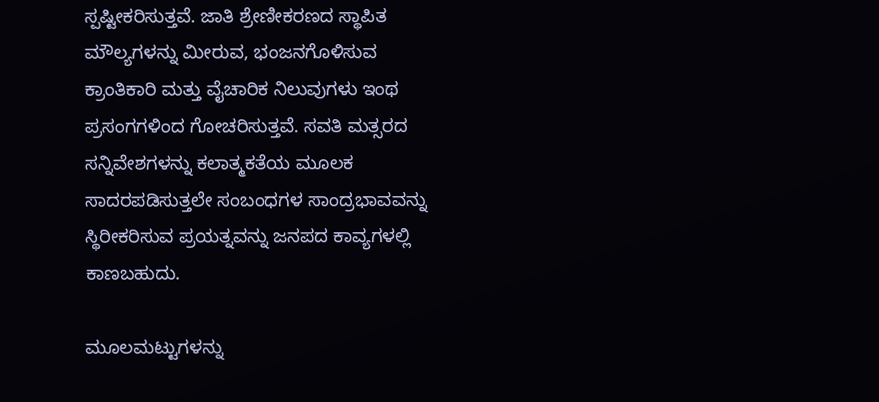ಸ್ಪಷ್ಟೀಕರಿಸುತ್ತವೆ. ಜಾತಿ ಶ್ರೇಣೀಕರಣದ ಸ್ಥಾಪಿತ ಮೌಲ್ಯಗಳನ್ನು ಮೀರುವ, ಭಂಜನಗೊಳಿಸುವ ಕ್ರಾಂತಿಕಾರಿ ಮತ್ತು ವೈಚಾರಿಕ ನಿಲುವುಗಳು ಇಂಥ ಪ್ರಸಂಗಗಳಿಂದ ಗೋಚರಿಸುತ್ತವೆ. ಸವತಿ ಮತ್ಸರದ ಸನ್ನಿವೇಶಗಳನ್ನು ಕಲಾತ್ಮಕತೆಯ ಮೂಲಕ ಸಾದರಪಡಿಸುತ್ತಲೇ ಸಂಬಂಧಗಳ ಸಾಂದ್ರಭಾವವನ್ನು ಸ್ಥಿರೀಕರಿಸುವ ಪ್ರಯತ್ನವನ್ನು ಜನಪದ ಕಾವ್ಯಗಳಲ್ಲಿ ಕಾಣಬಹುದು.

ಮೂಲಮಟ್ಟುಗಳನ್ನು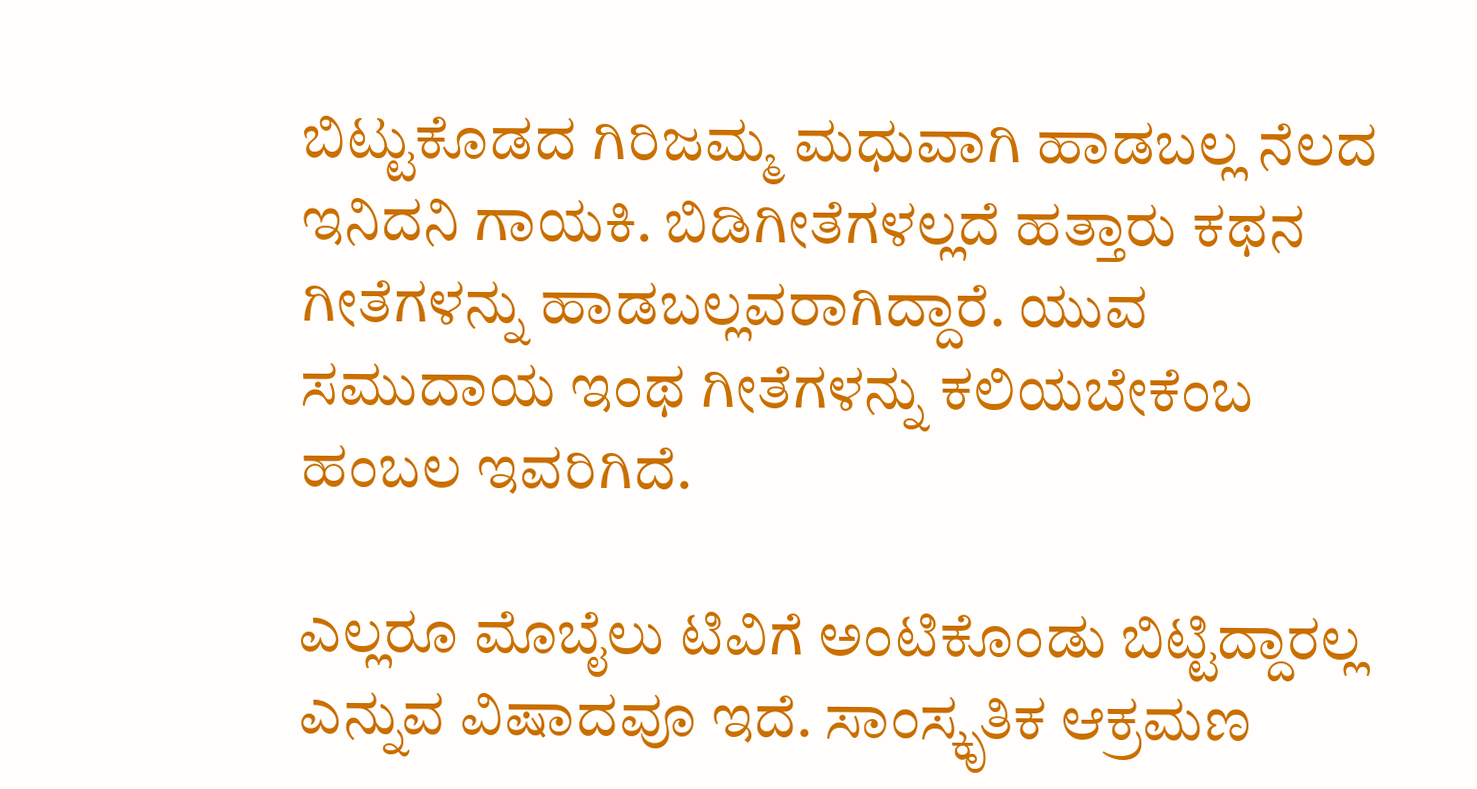ಬಿಟ್ಟುಕೊಡದ ಗಿರಿಜಮ್ಮ ಮಧುವಾಗಿ ಹಾಡಬಲ್ಲ ನೆಲದ ಇನಿದನಿ ಗಾಯಕಿ. ಬಿಡಿಗೀತೆಗಳಲ್ಲದೆ ಹತ್ತಾರು ಕಥನ ಗೀತೆಗಳನ್ನು ಹಾಡಬಲ್ಲವರಾಗಿದ್ದಾರೆ. ಯುವ ಸಮುದಾಯ ಇಂಥ ಗೀತೆಗಳನ್ನು ಕಲಿಯಬೇಕೆಂಬ ಹಂಬಲ ಇವರಿಗಿದೆ.

ಎಲ್ಲರೂ ಮೊಬೈಲು ಟಿವಿಗೆ ಅಂಟಿಕೊಂಡು ಬಿಟ್ಟಿದ್ದಾರಲ್ಲ ಎನ್ನುವ ವಿಷಾದವೂ ಇದೆ. ಸಾಂಸ್ಕೃತಿಕ ಆಕ್ರಮಣ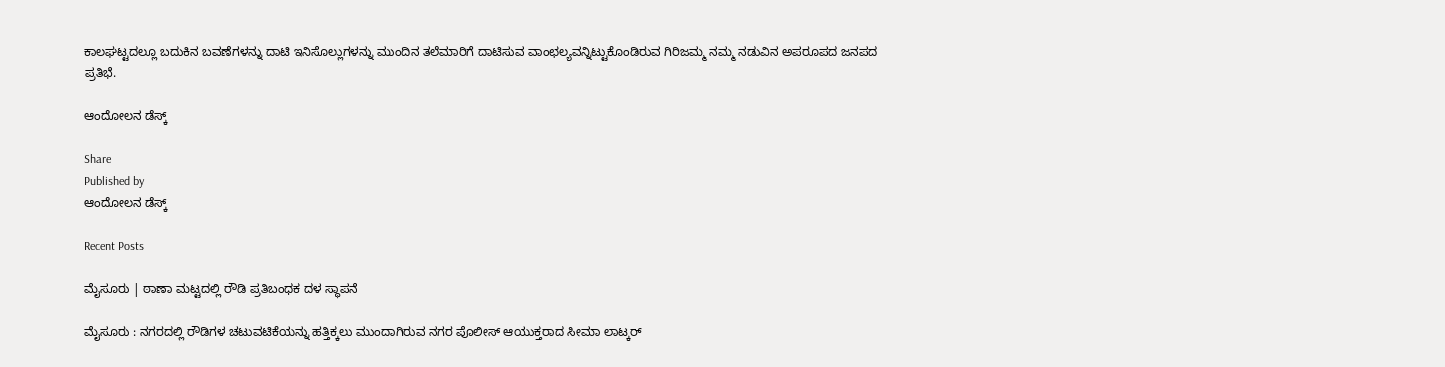ಕಾಲಘಟ್ಟದಲ್ಲೂ ಬದುಕಿನ ಬವಣೆಗಳನ್ನು ದಾಟಿ ಇನಿಸೊಲ್ಲುಗಳನ್ನು ಮುಂದಿನ ತಲೆಮಾರಿಗೆ ದಾಟಿಸುವ ವಾಂಛಲ್ಯವನ್ನಿಟ್ಟುಕೊಂಡಿರುವ ಗಿರಿಜಮ್ಮ ನಮ್ಮ ನಡುವಿನ ಅಪರೂಪದ ಜನಪದ ಪ್ರತಿಭೆ.

ಆಂದೋಲನ ಡೆಸ್ಕ್

Share
Published by
ಆಂದೋಲನ ಡೆಸ್ಕ್

Recent Posts

ಮೈಸೂರು | ಠಾಣಾ ಮಟ್ಟದಲ್ಲಿ ರೌಡಿ ಪ್ರತಿಬಂಧಕ ದಳ ಸ್ಥಾಪನೆ

ಮೈಸೂರು : ನಗರದಲ್ಲಿ ರೌಡಿಗಳ ಚಟುವಟಿಕೆಯನ್ನು ಹತ್ತಿಕ್ಕಲು ಮುಂದಾಗಿರುವ ನಗರ ಪೊಲೀಸ್ ಆಯುಕ್ತರಾದ ಸೀಮಾ ಲಾಟ್ಕರ್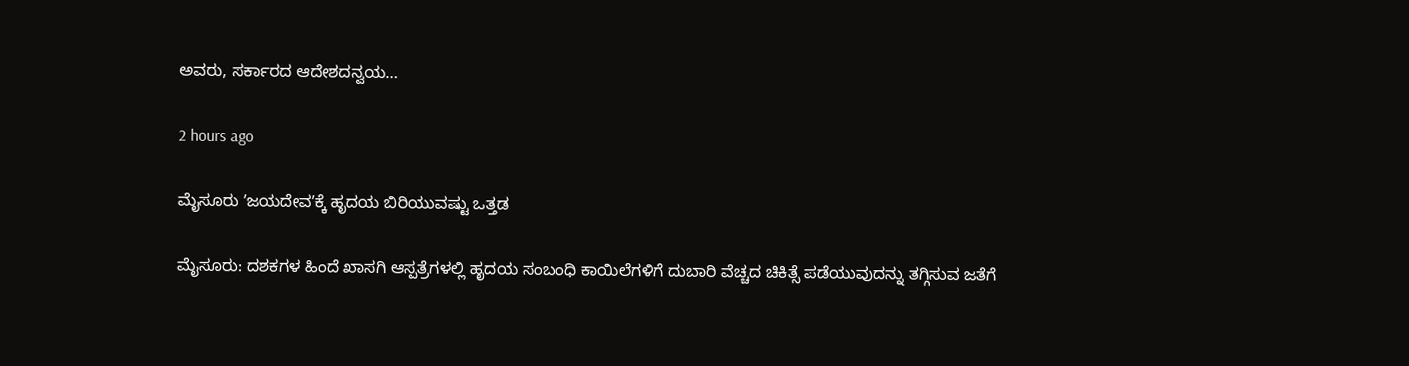ಅವರು, ಸರ್ಕಾರದ ಆದೇಶದನ್ವಯ…

2 hours ago

ಮೈಸೂರು ʼಜಯದೇವʼಕ್ಕೆ ಹೃದಯ ಬಿರಿಯುವಷ್ಟು ಒತ್ತಡ

ಮೈಸೂರು: ದಶಕಗಳ ಹಿಂದೆ ಖಾಸಗಿ ಆಸ್ಪತ್ರೆಗಳಲ್ಲಿ ಹೃದಯ ಸಂಬಂಧಿ ಕಾಯಿಲೆಗಳಿಗೆ ದುಬಾರಿ ವೆಚ್ಚದ ಚಿಕಿತ್ಸೆ ಪಡೆಯುವುದನ್ನು ತಗ್ಗಿಸುವ ಜತೆಗೆ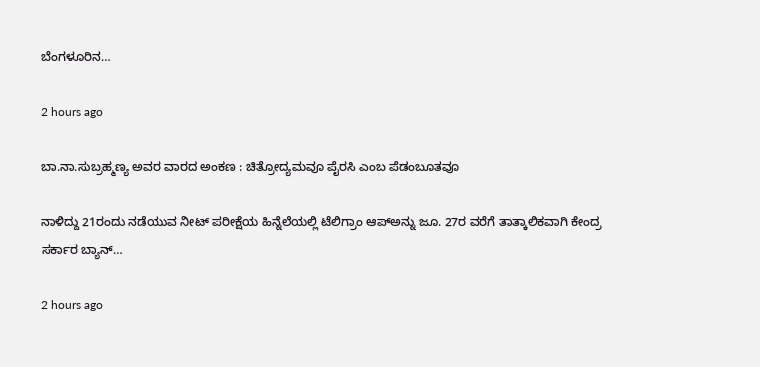ಬೆಂಗಳೂರಿನ…

2 hours ago

ಬಾ.ನಾ.ಸುಬ್ರಹ್ಮಣ್ಯ ಅವರ ವಾರದ ಅಂಕಣ : ಚಿತ್ರೋದ್ಯಮವೂ ಪೈರಸಿ ಎಂಬ ಪೆಡಂಬೂತವೂ

ನಾಳಿದ್ದು 21ರಂದು ನಡೆಯುವ ನೀಟ್ ಪರೀಕ್ಷೆಯ ಹಿನ್ನೆಲೆಯಲ್ಲಿ ಟೆಲಿಗ್ರಾಂ ಆಪ್‌ಅನ್ನು ಜೂ. 27ರ ವರೆಗೆ ತಾತ್ಕಾಲಿಕವಾಗಿ ಕೇಂದ್ರ ಸರ್ಕಾರ ಬ್ಯಾನ್…

2 hours ago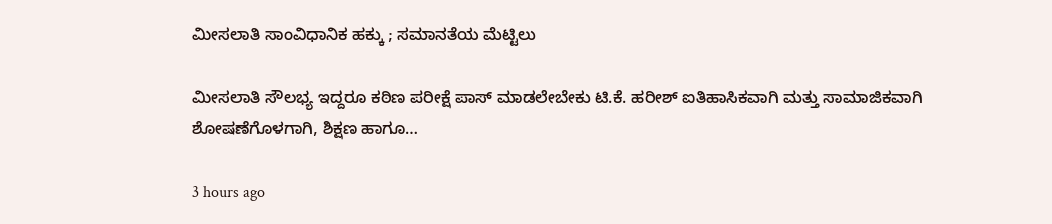ಮೀಸಲಾತಿ ಸಾಂವಿಧಾನಿಕ ಹಕ್ಕು ; ಸಮಾನತೆಯ ಮೆಟ್ಟಿಲು

ಮೀಸಲಾತಿ ಸೌಲಭ್ಯ ಇದ್ದರೂ ಕಠಿಣ ಪರೀಕ್ಷೆ ಪಾಸ್ ಮಾಡಲೇಬೇಕು ಟಿ.ಕೆ. ಹರೀಶ್ ಐತಿಹಾಸಿಕವಾಗಿ ಮತ್ತು ಸಾಮಾಜಿಕವಾಗಿ ಶೋಷಣೆಗೊಳಗಾಗಿ, ಶಿಕ್ಷಣ ಹಾಗೂ…

3 hours ago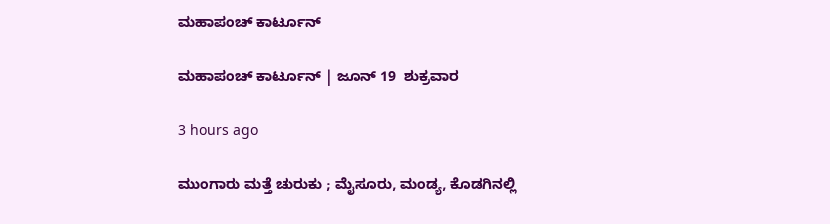ಮಹಾಪಂಚ್‌ ಕಾರ್ಟೂನ್‌

ಮಹಾಪಂಚ್‌ ಕಾರ್ಟೂನ್‌ | ಜೂನ್‌ 19  ಶುಕ್ರವಾರ

3 hours ago

ಮುಂಗಾರು ಮತ್ತೆ ಚುರುಕು ; ಮೈಸೂರು, ಮಂಡ್ಯ, ಕೊಡಗಿನಲ್ಲಿ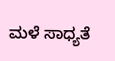ಮಳೆ ಸಾಧ್ಯತೆ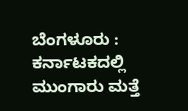ಬೆಂಗಳೂರು : ಕರ್ನಾಟಕದಲ್ಲಿ ಮುಂಗಾರು ಮತ್ತೆ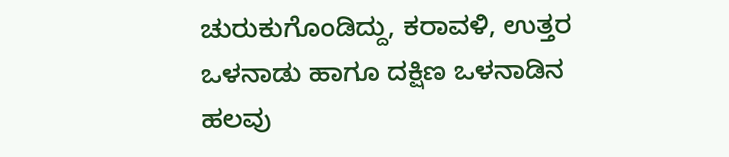ಚುರುಕುಗೊಂಡಿದ್ದು, ಕರಾವಳಿ, ಉತ್ತರ ಒಳನಾಡು ಹಾಗೂ ದಕ್ಷಿಣ ಒಳನಾಡಿನ ಹಲವು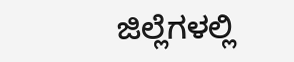ಜಿಲ್ಲೆಗಳಲ್ಲಿ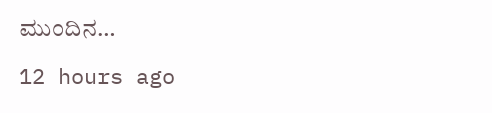ಮುಂದಿನ…

12 hours ago